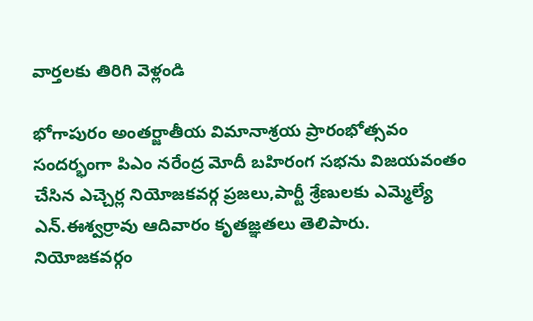వార్తలకు తిరిగి వెళ్లండి

భోగాపురం అంతర్జాతీయ విమానాశ్రయ ప్రారంభోత్సవం సందర్భంగా పిఎం నరేంద్ర మోదీ బహిరంగ సభను విజయవంతం చేసిన ఎచ్చెర్ల నియోజకవర్గ ప్రజలు,పార్టీ శ్రేణులకు ఎమ్మెల్యే ఎన్.ఈశ్వర్రావు ఆదివారం కృతజ్ఞతలు తెలిపారు.
నియోజకవర్గం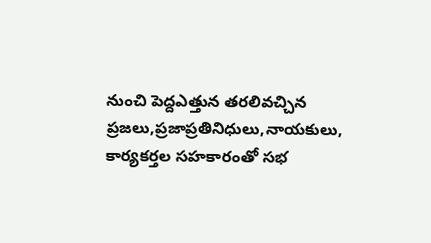నుంచి పెద్దఎత్తున తరలివచ్చిన ప్రజలు,ప్రజాప్రతినిధులు,నాయకులు, కార్యకర్తల సహకారంతో సభ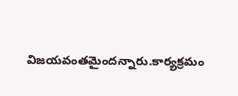విజయవంతమైందన్నారు.కార్యక్రమం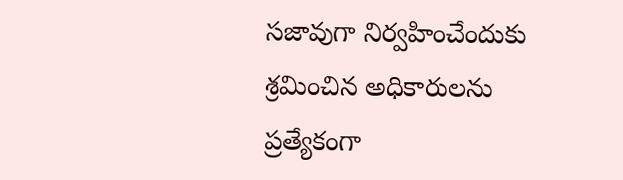సజావుగా నిర్వహించేందుకు శ్రమించిన అధికారులను ప్రత్యేకంగా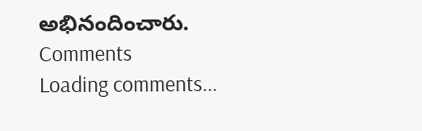అభినందించారు.
Comments
Loading comments...